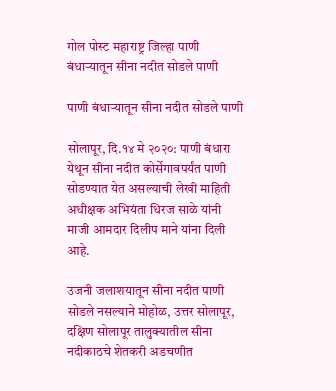गोल पोस्ट महाराष्ट्र जिल्हा पाणी बंधाऱ्यातून सीना नदीत सोडले पाणी

पाणी बंधाऱ्यातून सीना नदीत सोडले पाणी

सोलापूर, दि.१४ मे २०२०: पाणी बंधारा येथून सीना नदीत कोर्सेगावपर्यंत पाणी सोडण्यात येत असल्याची लेखी माहिती अधीक्षक अभियंता धिरज साळे यांनी माजी आमदार दिलीप माने यांना दिली आहे.

उजनी जलाशयातून सीना नदीत पाणी सोडले नसल्याने मोहोळ, उत्तर सोलापूर, दक्षिण सोलापूर तालुक्यातील सीना नदीकाठचे शेतकरी अडचणीत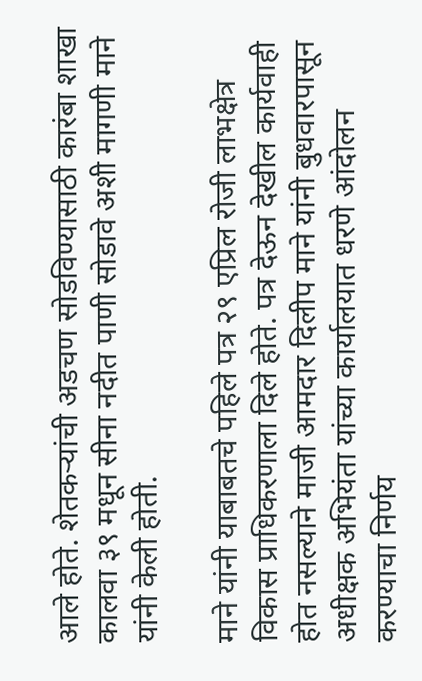आले होते. शेतकऱ्यांची अडचण सोडविण्यासाठी कारंबा शाखा कालवा ३९ मधून सीना नदीत पाणी सोडावे अशी मागणी माने यांनी केली होती.

माने यांनी याबाबतचे पहिले पत्र २९ एप्रिल रोजी लाभक्षेत्र विकास प्राधिकरणाला दिले होते. पत्र देऊन देखील कार्यवाही होत नसल्याने माजी आमदार दिलीप माने यांनी बुधवारपासून अधीक्षक अभियंता यांच्या कार्यालयात धरणे आंदोलन करण्याचा निर्णय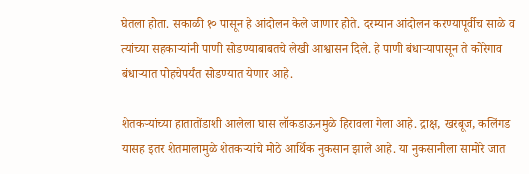घेतला होता. सकाळी १० पासून हे आंदोलन केले जाणार होते. दरम्यान आंदोलन करण्यापूर्वीच साळे व त्यांच्या सहकाऱ्यांनी पाणी सोडण्याबाबतचे लेखी आश्वासन दिले. हे पाणी बंधाऱ्यापासून ते कोरेगाव बंधाऱ्यात पोहचेपर्यंत सोडण्यात येणार आहे.

शेतकऱ्यांच्या हातातोंडाशी आलेला घास लॉकडाऊनमुळे हिरावला गेला आहे. द्राक्ष, खरबूज, कलिंगड यासह इतर शेतमालामुळे शेतकऱ्यांचे मोठे आर्थिक नुकसान झाले आहे. या नुकसानीला सामोरे जात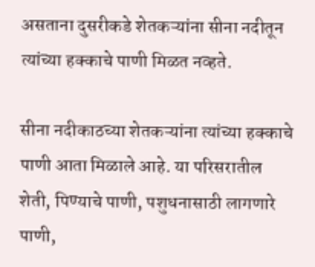असताना दुसरीकडे शेतकऱ्यांना सीना नदीतून त्यांच्या हक्काचे पाणी मिळत नव्हते.

सीना नदीकाठच्या शेतकऱ्यांना त्यांच्या हक्काचे पाणी आता मिळाले आहे. या परिसरातील शेती, पिण्याचे पाणी, पशुधनासाठी लागणारे पाणी,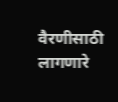वैरणीसाठी लागणारे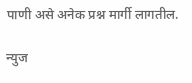पाणी असे अनेक प्रश्न मार्गी लागतील.

न्युज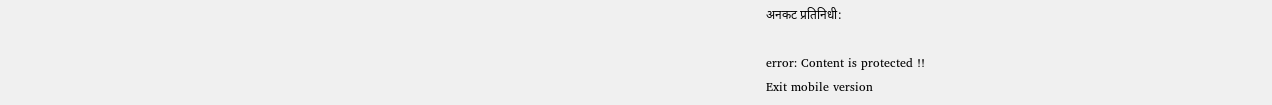अनकट प्रतिनिधी:

error: Content is protected !!
Exit mobile version